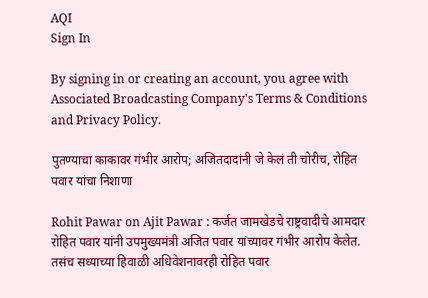AQI
Sign In

By signing in or creating an account, you agree with Associated Broadcasting Company's Terms & Conditions and Privacy Policy.

पुतण्याचा काकावर गंभीर आरोप; अजितदादांनी जे केलं ती चोरीच, रोहित पवार यांचा निशाणा

Rohit Pawar on Ajit Pawar : कर्जत जामखेडचे राष्ट्रवादीचे आमदार रोहित पवार यांनी उपमुख्यमंत्री अजित पवार यांच्यावर गंभीर आरोप केलेत. तसंच सध्याच्या हिवाळी अधिवेशनावरही रोहित पवार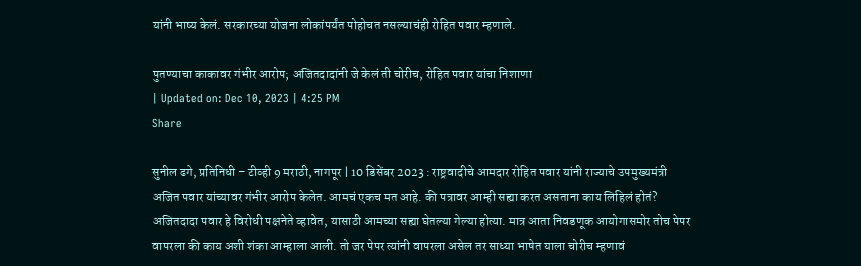यांनी भाष्य केलं. सरकारच्या योजना लोकांपर्यंत पोहोचत नसल्याचंही रोहित पवार म्हणाले.

पुतण्याचा काकावर गंभीर आरोप; अजितदादांनी जे केलं ती चोरीच, रोहित पवार यांचा निशाणा
| Updated on: Dec 10, 2023 | 4:25 PM
Share

सुनील ढगे, प्रतिनिधी – टीव्ही 9 मराठी, नागपूर | 10 डिसेंबर 2023 : राष्ट्रवादीचे आमदार रोहित पवार यांनी राज्याचे उपमुख्यमंत्री अजित पवार यांच्यावर गंभीर आरोप केलेत. आमचं एकच मत आहे. की पत्रावर आम्ही सह्या करत असताना काय लिहिलं होतं? अजितदादा पवार हे विरोधी पक्षनेते व्हावेत, यासाठी आमच्या सह्या घेतल्या गेल्या होत्या. मात्र आता निवडणूक आयोगासमोर तोच पेपर वापरला की काय अशी शंका आम्हाला आली. तो जर पेपर त्यांनी वापरला असेल तर साध्या भाषेत याला चोरीच म्हणावं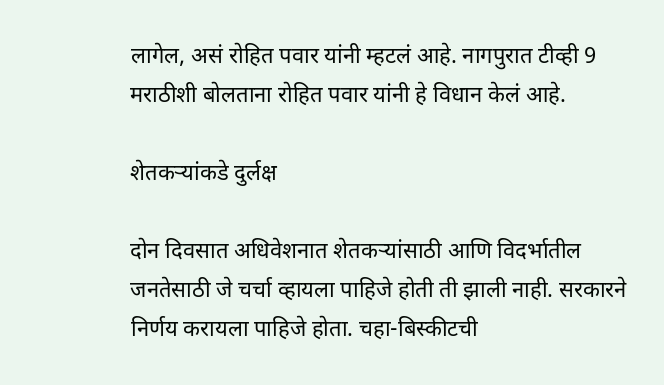लागेल, असं रोहित पवार यांनी म्हटलं आहे. नागपुरात टीव्ही 9 मराठीशी बोलताना रोहित पवार यांनी हे विधान केलं आहे.

शेतकऱ्यांकडे दुर्लक्ष

दोन दिवसात अधिवेशनात शेतकऱ्यांसाठी आणि विदर्भातील जनतेसाठी जे चर्चा व्हायला पाहिजे होती ती झाली नाही. सरकारने निर्णय करायला पाहिजे होता. चहा-बिस्कीटची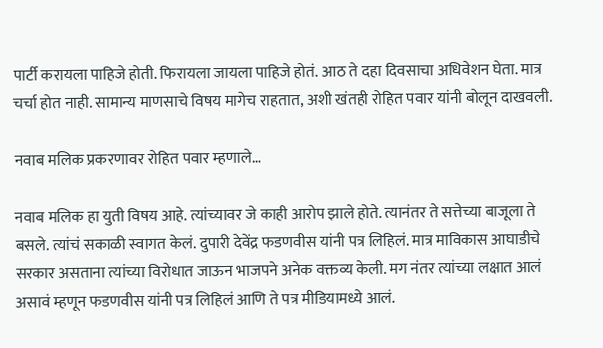पार्टी करायला पाहिजे होती. फिरायला जायला पाहिजे होतं. आठ ते दहा दिवसाचा अधिवेशन घेता. मात्र चर्चा होत नाही. सामान्य माणसाचे विषय मागेच राहतात, अशी खंतही रोहित पवार यांनी बोलून दाखवली.

नवाब मलिक प्रकरणावर रोहित पवार म्हणाले…

नवाब मलिक हा युती विषय आहे. त्यांच्यावर जे काही आरोप झाले होते. त्यानंतर ते सत्तेच्या बाजूला ते बसले. त्यांचं सकाळी स्वागत केलं. दुपारी देवेंद्र फडणवीस यांनी पत्र लिहिलं. मात्र माविकास आघाडीचे सरकार असताना त्यांच्या विरोधात जाऊन भाजपने अनेक वक्तव्य केली. मग नंतर त्यांच्या लक्षात आलं असावं म्हणून फडणवीस यांनी पत्र लिहिलं आणि ते पत्र मीडियामध्ये आलं.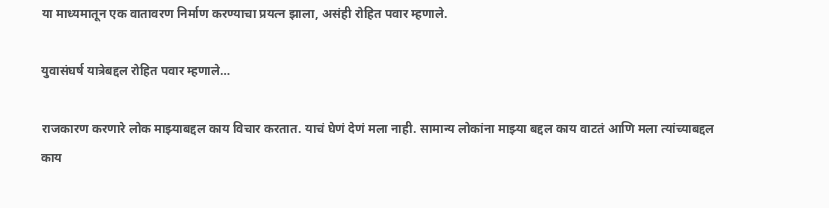या माध्यमातून एक वातावरण निर्माण करण्याचा प्रयत्न झाला, असंही रोहित पवार म्हणाले.

युवासंघर्ष यात्रेबद्दल रोहित पवार म्हणाले…

राजकारण करणारे लोक माझ्याबद्दल काय विचार करतात. याचं घेणं देणं मला नाही. सामान्य लोकांना माझ्या बद्दल काय वाटतं आणि मला त्यांच्याबद्दल काय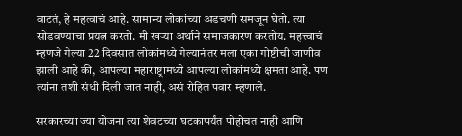वाटतं, हे महत्वाचं आहे. सामान्य लोकांच्या अडचणी समजून घेतो. त्या सोडवण्याचा प्रयत्न करतो. मी खऱ्या अर्थाने समाजकारण करतोय. महत्त्वाचं म्हणजे गेल्या 22 दिवसात लोकांमध्ये गेल्यानंतर मला एका गोष्टीची जाणीव झाली आहे की, आपल्या महाराष्ट्रामध्ये आपल्या लोकांमध्ये क्षमता आहे. पण त्यांना तशी संधी दिली जात नाही, असं रोहित पवार म्हणाले.

सरकारच्या ज्या योजना त्या शेवटच्या घटकापर्यंत पोहोचत नाही आणि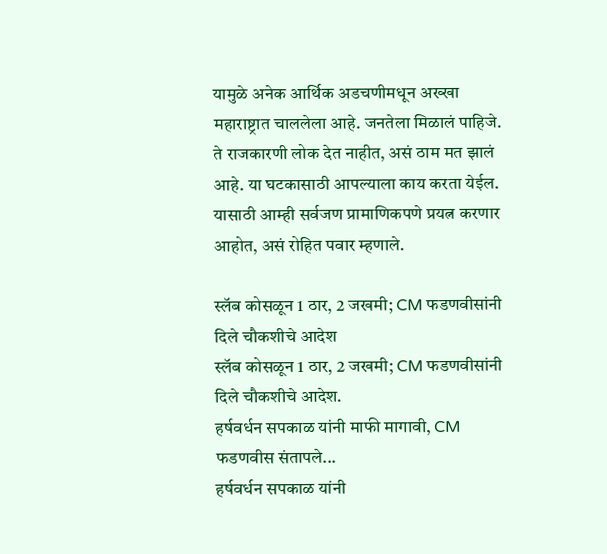यामुळे अनेक आर्थिक अडचणीमधून अख्खा महाराष्ट्रात चाललेला आहे. जनतेला मिळालं पाहिजे. ते राजकारणी लोक देत नाहीत, असं ठाम मत झालं आहे. या घटकासाठी आपल्याला काय करता येईल. यासाठी आम्ही सर्वजण प्रामाणिकपणे प्रयत्न करणार आहोत, असं रोहित पवार म्हणाले.

स्लॅब कोसळून 1 ठार, 2 जखमी; CM फडणवीसांनी दिले चौकशीचे आदेश
स्लॅब कोसळून 1 ठार, 2 जखमी; CM फडणवीसांनी दिले चौकशीचे आदेश.
हर्षवर्धन सपकाळ यांनी माफी मागावी, CM फडणवीस संतापले...
हर्षवर्धन सपकाळ यांनी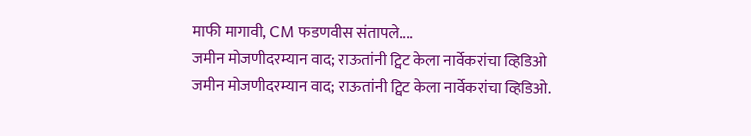माफी मागावी, CM फडणवीस संतापले....
जमीन मोजणीदरम्यान वाद; राऊतांनी ट्विट केला नार्वेकरांचा व्हिडिओ
जमीन मोजणीदरम्यान वाद; राऊतांनी ट्विट केला नार्वेकरांचा व्हिडिओ.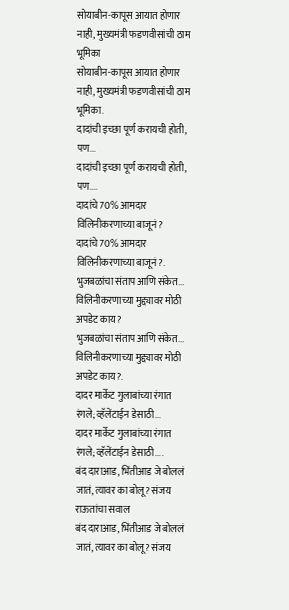सोयाबीन-कापूस आयात होणार नाही, मुख्यमंत्री फडणवीसांची ठाम भूमिका
सोयाबीन-कापूस आयात होणार नाही, मुख्यमंत्री फडणवीसांची ठाम भूमिका.
दादांची इच्छा पूर्ण करायची होती, पण...
दादांची इच्छा पूर्ण करायची होती, पण....
दादांचे 70% आमदार विलिनीकरणाच्या बाजूनं?
दादांचे 70% आमदार विलिनीकरणाच्या बाजूनं?.
भुजबळांचा संताप आणि संकेत... विलिनीकरणाच्या मुद्द्यावर मोठी अपडेट काय?
भुजबळांचा संताप आणि संकेत... विलिनीकरणाच्या मुद्द्यावर मोठी अपडेट काय?.
दादर मार्केट गुलाबांच्या रंगात रंगले; व्हॅलेंटाईन डेसाठी...
दादर मार्केट गुलाबांच्या रंगात रंगले; व्हॅलेंटाईन डेसाठी....
बंद दाराआड, भिंतीआड जे बोललं जातं, त्यावर का बोलू? संजय राऊतांचा सवाल
बंद दाराआड, भिंतीआड जे बोललं जातं, त्यावर का बोलू? संजय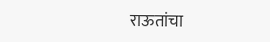राऊतांचा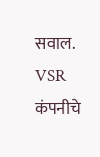सवाल.
VSR कंपनीचे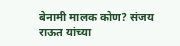बेनामी मालक कोण? संजय राऊत यांच्या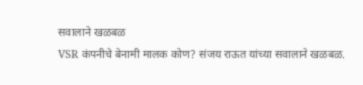सवालाने खळबळ
VSR कंपनीचे बेनामी मालक कोण? संजय राऊत यांच्या सवालाने खळबळ.